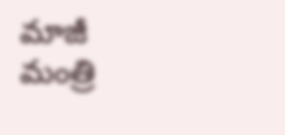మాజీ మంత్రి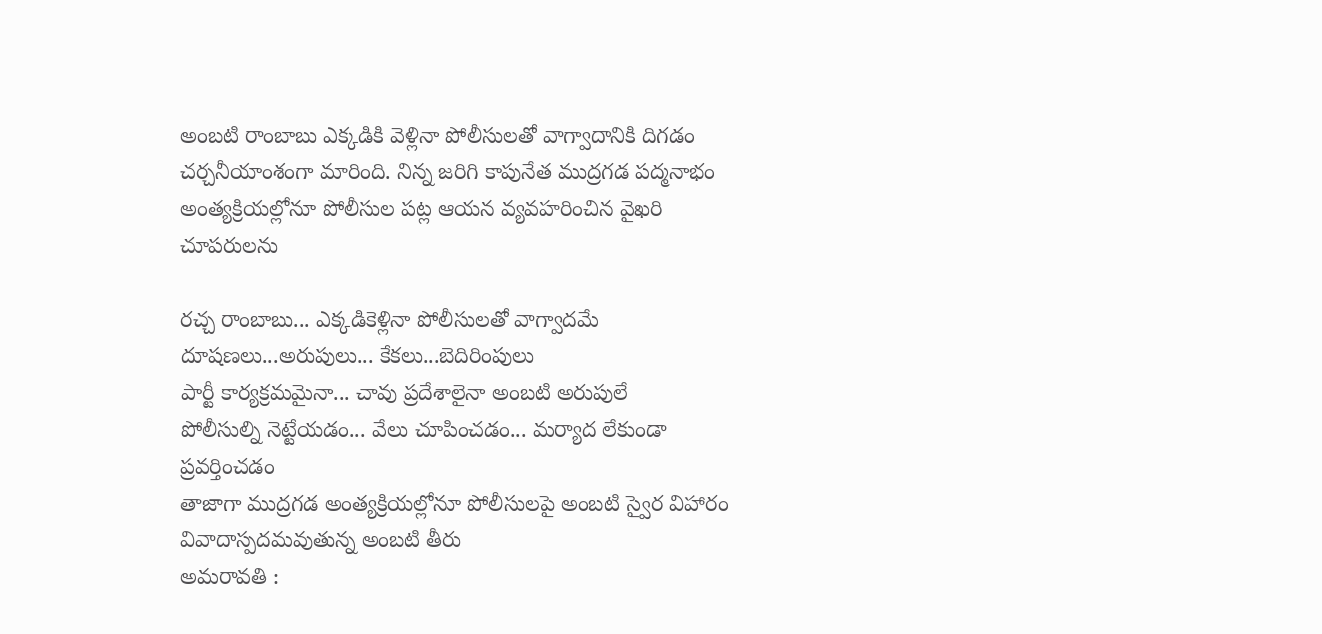అంబటి రాంబాబు ఎక్కడికి వెళ్లినా పోలీసులతో వాగ్వాదానికి దిగడం చర్చనీయాంశంగా మారింది. నిన్న జరిగి కాపునేత ముద్రగడ పద్మనాభం అంత్యక్రియల్లోనూ పోలీసుల పట్ల ఆయన వ్యవహరించిన వైఖరి చూపరులను

రచ్చ రాంబాబు... ఎక్కడికెళ్లినా పోలీసులతో వాగ్వాదమే
దూషణలు...అరుపులు... కేకలు...బెదిరింపులు
పార్టీ కార్యక్రమమైనా... చావు ప్రదేశాలైనా అంబటి అరుపులే
పోలీసుల్ని నెట్టేయడం... వేలు చూపించడం... మర్యాద లేకుండా ప్రవర్తించడం
తాజాగా ముద్రగడ అంత్యక్రియల్లోనూ పోలీసులపై అంబటి స్వైర విహారం
వివాదాస్పదమవుతున్న అంబటి తీరు
అమరావతి :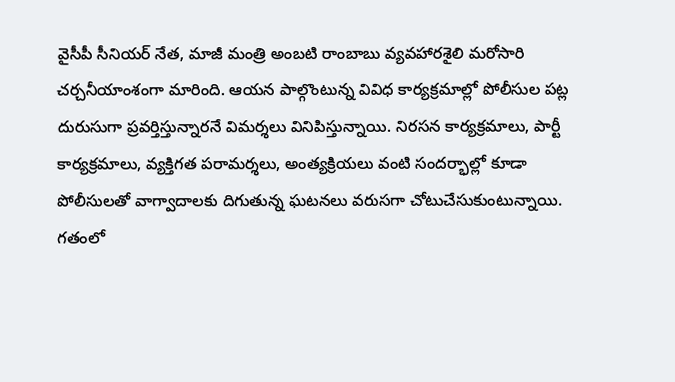వైసీపీ సీనియర్ నేత, మాజీ మంత్రి అంబటి రాంబాబు వ్యవహారశైలి మరోసారి చర్చనీయాంశంగా మారింది. ఆయన పాల్గొంటున్న వివిధ కార్యక్రమాల్లో పోలీసుల పట్ల దురుసుగా ప్రవర్తిస్తున్నారనే విమర్శలు వినిపిస్తున్నాయి. నిరసన కార్యక్రమాలు, పార్టీ కార్యక్రమాలు, వ్యక్తిగత పరామర్శలు, అంత్యక్రియలు వంటి సందర్భాల్లో కూడా పోలీసులతో వాగ్వాదాలకు దిగుతున్న ఘటనలు వరుసగా చోటుచేసుకుంటున్నాయి.
గతంలో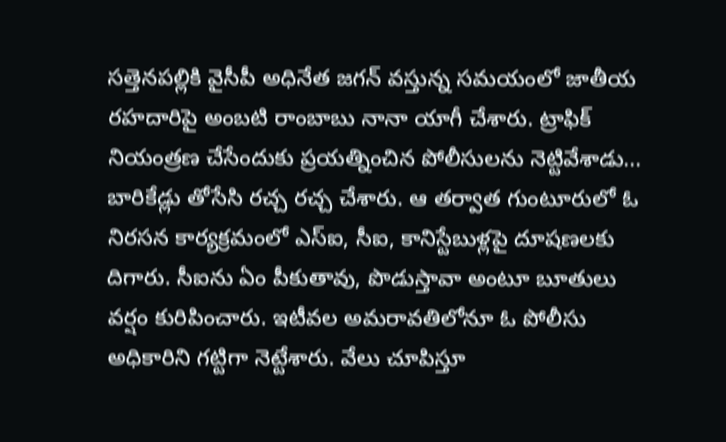సత్తెనపల్లికి వైసీపీ అధినేత జగన్ వస్తున్న సమయంలో జాతీయ రహదారిపై అంబటి రాంబాబు నానా యాగీ చేశారు. ట్రాఫిక్ నియంత్రణ చేసేందుకు ప్రయత్నించిన పోలీసులను నెట్టివేశాడు... బారికేడ్లు తోసేసి రచ్చ రచ్చ చేశారు. ఆ తర్వాత గుంటూరులో ఓ నిరసన కార్యక్రమంలో ఎస్ఐ, సీఐ, కానిస్టేబుళ్లపై దూషణలకు దిగారు. సీఐను ఏం పీకుతావు, పొడుస్తావా అంటూ బూతులు వర్షం కురిపించారు. ఇటీవల అమరావతిలోనూ ఓ పోలీసు అధికారిని గట్టిగా నెట్టేశారు. వేలు చూపిస్తూ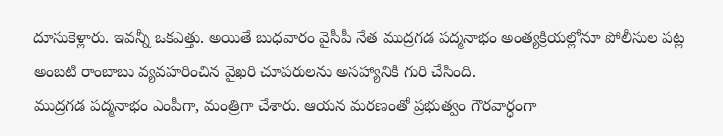దూసుకెళ్లారు. ఇవన్నీ ఒకఎత్తు. అయితే బుధవారం వైసీపీ నేత ముద్రగడ పద్మనాభం అంత్యక్రియల్లోనూ పోలీసుల పట్ల అంబటి రాంబాబు వ్యవహరించిన వైఖరి చూపరులను అసహ్యానికి గురి చేసింది.
ముద్రగడ పద్మనాభం ఎంపీగా, మంత్రిగా చేశారు. ఆయన మరణంతో ప్రభుత్వం గౌరవార్ధంగా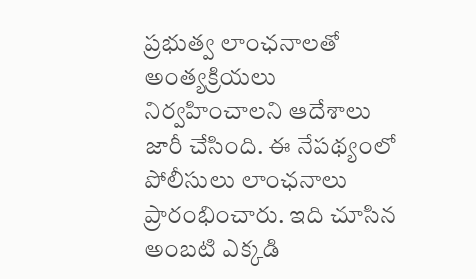ప్రభుత్వ లాంఛనాలతో అంత్యక్రియలు నిర్వహించాలని ఆదేశాలు జారీ చేసింది. ఈ నేపథ్యంలో పోలీసులు లాంఛనాలు ప్రారంభించారు. ఇది చూసిన అంబటి ఎక్కడి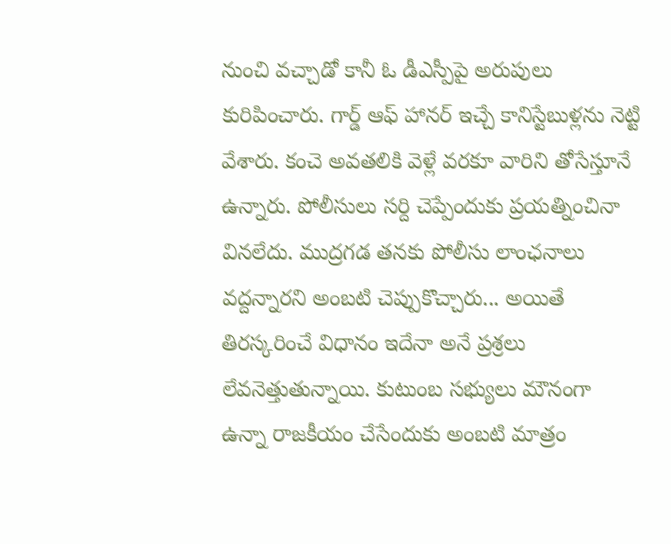నుంచి వచ్చాడో కానీ ఓ డీఎస్పీపై అరుపులు కురిపించారు. గార్డ్ ఆఫ్ హానర్ ఇచ్చే కానిస్టేబుళ్లను నెట్టి వేశారు. కంచె అవతలికి వెళ్లే వరకూ వారిని తోసేస్తూనే ఉన్నారు. పోలీసులు సర్ది చెప్పేందుకు ప్రయత్నించినా వినలేదు. ముద్రగడ తనకు పోలీసు లాంఛనాలు వద్దన్నారని అంబటి చెప్పుకొచ్చారు... అయితే తిరస్కరించే విధానం ఇదేనా అనే ప్రశ్రలు లేవనెత్తుతున్నాయి. కుటుంబ సభ్యులు మౌనంగా ఉన్నా రాజకీయం చేసేందుకు అంబటి మాత్రం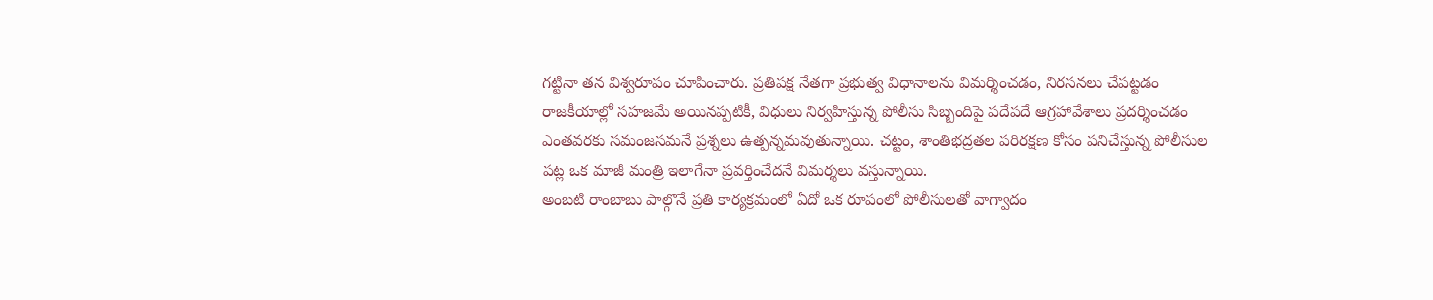గట్టినా తన విశ్వరూపం చూపించారు. ప్రతిపక్ష నేతగా ప్రభుత్వ విధానాలను విమర్శించడం, నిరసనలు చేపట్టడం రాజకీయాల్లో సహజమే అయినప్పటికీ, విధులు నిర్వహిస్తున్న పోలీసు సిబ్బందిపై పదేపదే ఆగ్రహావేశాలు ప్రదర్శించడం ఎంతవరకు సమంజసమనే ప్రశ్నలు ఉత్పన్నమవుతున్నాయి. చట్టం, శాంతిభద్రతల పరిరక్షణ కోసం పనిచేస్తున్న పోలీసుల పట్ల ఒక మాజీ మంత్రి ఇలాగేనా ప్రవర్తించేదనే విమర్శలు వస్తున్నాయి.
అంబటి రాంబాబు పాల్గొనే ప్రతి కార్యక్రమంలో ఏదో ఒక రూపంలో పోలీసులతో వాగ్వాదం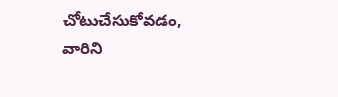చోటుచేసుకోవడం, వారిని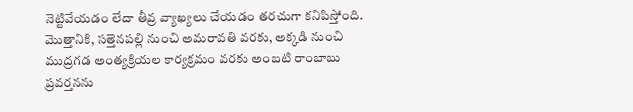నెట్టివేయడం లేదా తీవ్ర వ్యాఖ్యలు చేయడం తరచుగా కనిపిస్తోంది. మొత్తానికి, సత్తెనపల్లి నుంచి అమరావతి వరకు, అక్కడి నుంచి ముద్రగడ అంత్యక్రియల కార్యక్రమం వరకు అంబటి రాంబాబు ప్రవర్తనను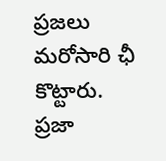ప్రజలు మరోసారి ఛీ కొట్టారు. ప్రజా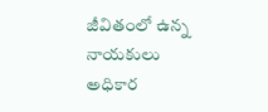జీవితంలో ఉన్న నాయకులు అధికార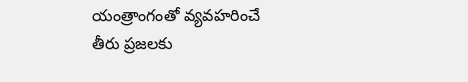యంత్రాంగంతో వ్యవహరించే తీరు ప్రజలకు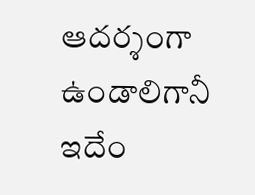ఆదర్శంగా ఉండాలిగానీ ఇదేం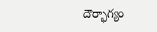దౌర్భాగ్యం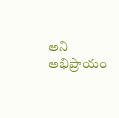అని అభిప్రాయం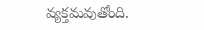వ్యక్తమవుతోంది.